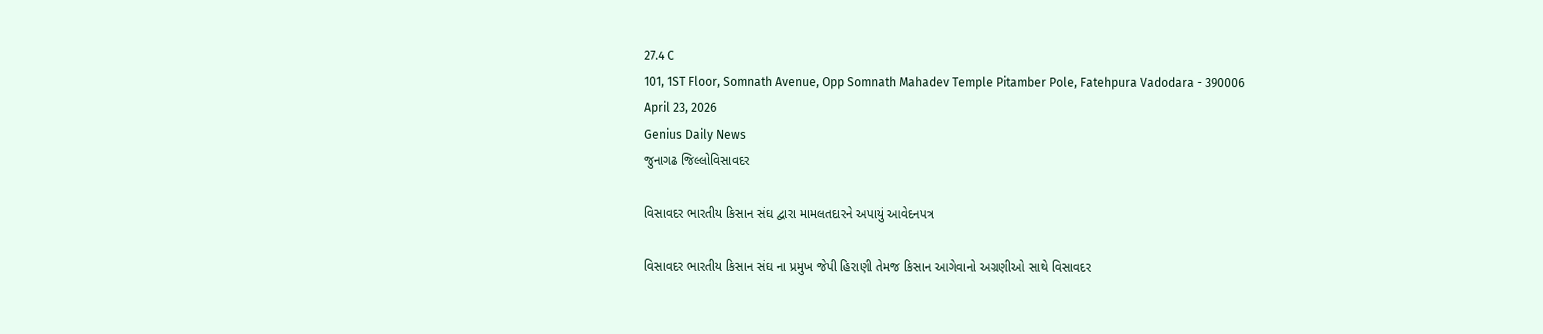27.4 C
101, 1ST Floor, Somnath Avenue, Opp Somnath Mahadev Temple Pitamber Pole, Fatehpura Vadodara - 390006
April 23, 2026
Genius Daily News
જુનાગઢ જિલ્લોવિસાવદર

વિસાવદર ભારતીય કિસાન સંઘ દ્વારા મામલતદારને અપાયું આવેદનપત્ર

વિસાવદર ભારતીય કિસાન સંઘ ના પ્રમુખ જેપી હિરાણી તેમજ કિસાન આગેવાનો અગ્રણીઓ સાથે વિસાવદર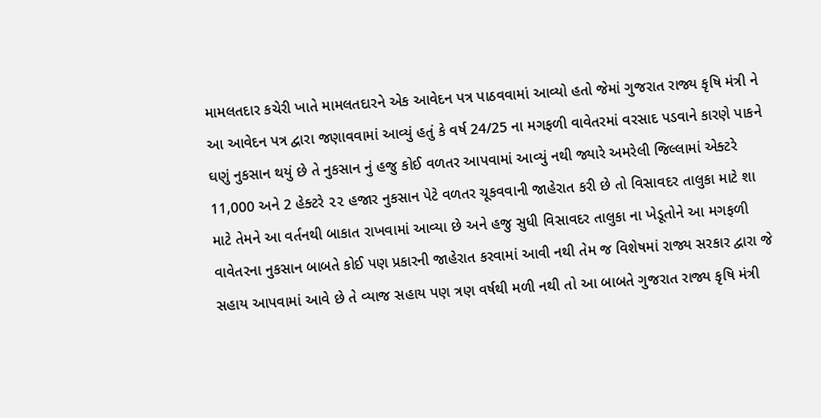મામલતદાર કચેરી ખાતે મામલતદારને એક આવેદન પત્ર પાઠવવામાં આવ્યો હતો જેમાં ગુજરાત રાજ્ય કૃષિ મંત્રી ને આ આવેદન પત્ર દ્વારા જણાવવામાં આવ્યું હતું કે વર્ષ 24/25 ના મગફળી વાવેતરમાં વરસાદ પડવાને કારણે પાકને ઘણું નુકસાન થયું છે તે નુકસાન નું હજુ કોઈ વળતર આપવામાં આવ્યું નથી જ્યારે અમરેલી જિલ્લામાં એક્ટરે 11,000 અને 2 હેક્ટરે ૨૨ હજાર નુકસાન પેટે વળતર ચૂકવવાની જાહેરાત કરી છે તો વિસાવદર તાલુકા માટે શા માટે તેમને આ વર્તનથી બાકાત રાખવામાં આવ્યા છે અને હજુ સુધી વિસાવદર તાલુકા ના ખેડૂતોને આ મગફળી વાવેતરના નુકસાન બાબતે કોઈ પણ પ્રકારની જાહેરાત કરવામાં આવી નથી તેમ જ વિશેષમાં રાજ્ય સરકાર દ્વારા જે સહાય આપવામાં આવે છે તે વ્યાજ સહાય પણ ત્રણ વર્ષથી મળી નથી તો આ બાબતે ગુજરાત રાજ્ય કૃષિ મંત્રી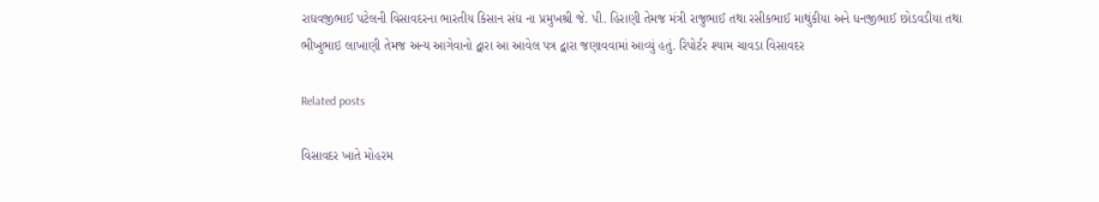રાઘવજીભાઈ પટેલની વિસાવદરના ભારતીય કિસાન સંઘ ના પ્રમુખશ્રી જે. પી. હિરાણી તેમજ મંત્રી રાજુભાઈ તથા રસીકભાઈ માથુંકીયા અને ધનજીભાઈ છોડવડીયા તથા ભીખુભાઇ લાખાણી તેમજ અન્ય આગેવાનો દ્વારા આ આવેલ પત્ર દ્વારા જણાવવામાં આવ્યું હતું. રિપોર્ટર શ્યામ ચાવડા વિસાવદર

Related posts

વિસાવદર ખાતે મોહરમ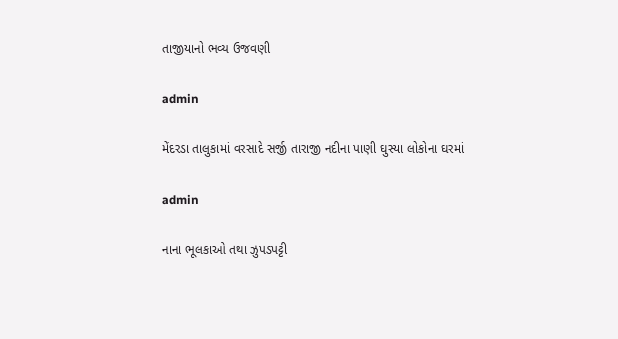તાજીયાનો ભવ્ય ઉજવણી

admin

મેંદરડા તાલુકામાં વરસાદે સર્જી તારાજી નદીના પાણી ઘુસ્યા લોકોના ઘરમાં

admin

નાના ભૂલકાઓ તથા ઝુપડપટ્ટી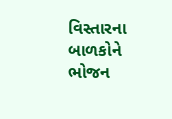વિસ્તારના બાળકોને ભોજન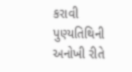કરાવી પુણ્યતિથિની અનોખી રીતે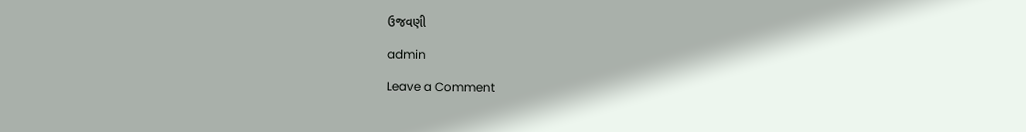ઉજવણી

admin

Leave a Comment